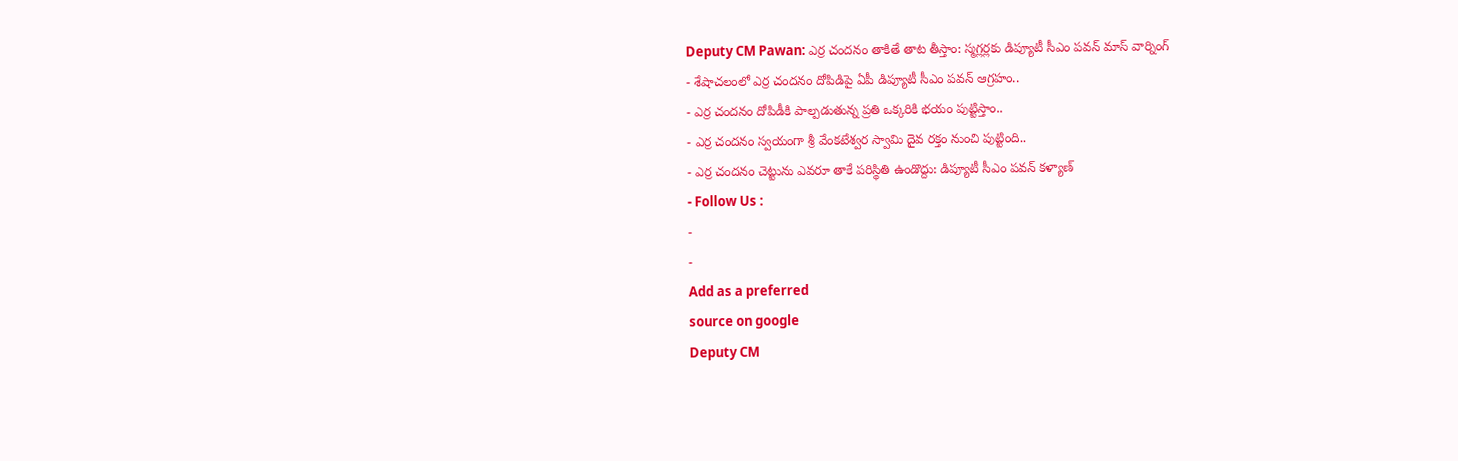Deputy CM Pawan: ఎర్ర చందనం తాకితే తాట తీస్తాం: స్మగ్లర్లకు డిప్యూటీ సీఎం పవన్ మాస్ వార్నింగ్
- శేషాచలంలో ఎర్ర చందనం దోపిడిపై ఏపీ డిప్యూటీ సీఎం పవన్ ఆగ్రహం..
- ఎర్ర చందనం దోపిడీకి పాల్పడుతున్న ప్రతి ఒక్కరికి భయం పుట్టిస్తాం..
- ఎర్ర చందనం స్వయంగా శ్రీ వేంకటేశ్వర స్వామి దైవ రక్తం నుంచి పుట్టింది..
- ఎర్ర చందనం చెట్టును ఎవరూ తాకే పరిస్థితి ఉండొద్దు: డిప్యూటీ సీఎం పవన్ కళ్యాణ్
- Follow Us :
-
-
Add as a preferred
source on google
Deputy CM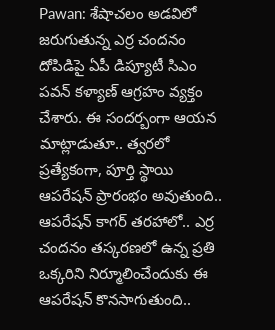Pawan: శేషాచలం అడవిలో జరుగుతున్న ఎర్ర చందనం దోపిడిపై ఏపీ డిప్యూటీ సిఎం పవన్ కళ్యాణ్ ఆగ్రహం వ్యక్తం చేశారు. ఈ సందర్బంగా ఆయన మాట్లాడుతూ.. త్వరలో ప్రత్యేకంగా, పూర్తి స్థాయి ఆపరేషన్ ప్రారంభం అవుతుంది.. ఆపరేషన్ కాగర్ తరహాలో.. ఎర్ర చందనం తస్కరణలో ఉన్న ప్రతి ఒక్కరిని నిర్మూలించేందుకు ఈ ఆపరేషన్ కొనసాగుతుంది..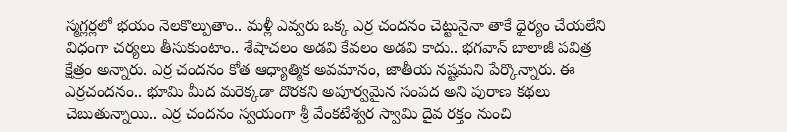స్మగ్లర్లలో భయం నెలకొల్పుతాం.. మళ్లీ ఎవ్వరు ఒక్క ఎర్ర చందనం చెట్టునైనా తాకే ధైర్యం చేయలేని విధంగా చర్యలు తీసుకుంటాం.. శేషాచలం అడవి కేవలం అడవి కాదు.. భగవాన్ బాలాజీ పవిత్ర క్షేత్రం అన్నారు. ఎర్ర చందనం కోత ఆధ్యాత్మిక అవమానం, జాతీయ నష్టమని పేర్కొన్నారు. ఈ ఎర్రచందనం.. భూమి మీద మరెక్కడా దొరకని అపూర్వమైన సంపద అని పురాణ కథలు చెబుతున్నాయి.. ఎర్ర చందనం స్వయంగా శ్రీ వేంకటేశ్వర స్వామి దైవ రక్తం నుంచి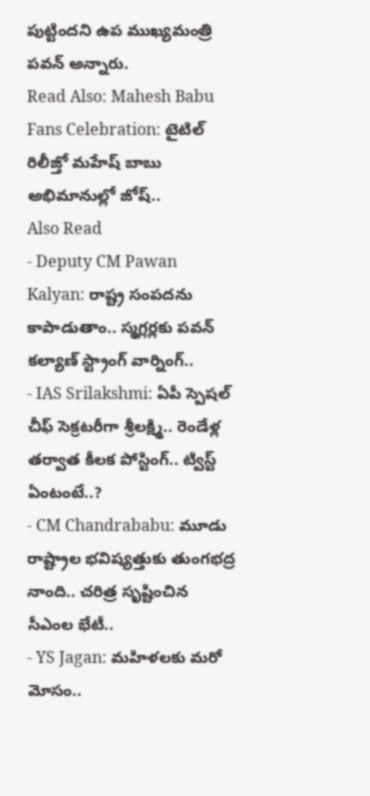పుట్టిందని ఉప ముఖ్యమంత్రి పవన్ అన్నారు.
Read Also: Mahesh Babu Fans Celebration: టైటిల్ రిలీజ్తో మహేష్ బాబు అభిమానుల్లో జోష్..
Also Read
- Deputy CM Pawan Kalyan: రాష్ట్ర సంపదను కాపాడుతాం.. స్మగ్లర్లకు పవన్ కల్యాణ్ స్ట్రాంగ్ వార్నింగ్..
- IAS Srilakshmi: ఏపీ స్పెషల్ చీఫ్ సెక్రటరీగా శ్రీలక్ష్మి.. రెండేళ్ల తర్వాత కీలక పోస్టింగ్.. ట్విస్ట్ ఏంటంటే..?
- CM Chandrababu: మూడు రాష్ట్రాల భవిష్యత్తుకు తుంగభద్ర నాంది.. చరిత్ర సృష్టించిన సీఎంల భేటీ..
- YS Jagan: మహిళలకు మరో మోసం..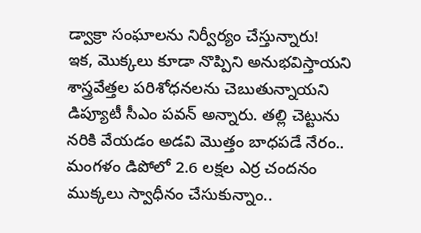డ్వాక్రా సంఘాలను నిర్వీర్యం చేస్తున్నారు!
ఇక, మొక్కలు కూడా నొప్పిని అనుభవిస్తాయని శాస్త్రవేత్తల పరిశోధనలను చెబుతున్నాయని డిప్యూటీ సీఎం పవన్ అన్నారు. తల్లి చెట్టును నరికి వేయడం అడవి మొత్తం బాధపడే నేరం.. మంగళం డిపోలో 2.6 లక్షల ఎర్ర చందనం ముక్కలు స్వాధీనం చేసుకున్నాం..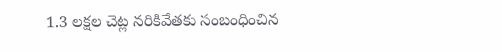1.3 లక్షల చెట్ల నరికివేతకు సంబంధించిన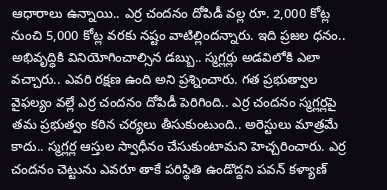ఆధారాలు ఉన్నాయి.. ఎర్ర చందనం దోపిడీ వల్ల రూ. 2,000 కోట్ల నుంచి 5,000 కోట్ల వరకు నష్టం వాటిల్లిందన్నారు. ఇది ప్రజల ధనం.. అభివృద్ధికి వినియోగించాల్సిన డబ్బు.. స్మగ్లర్లు అడవిలోకి ఎలా వచ్చారు.. ఎవరి రక్షణ ఉంది అని ప్రశ్నించారు. గత ప్రభుత్వాల వైఫల్యం వల్లే ఎర్ర చందనం దోపిడీ పెరిగింది.. ఎర్ర చందనం స్మగ్లర్లపై తమ ప్రభుత్వం కఠిన చర్యలు తీసుకుంటుంది.. అరెస్టులు మాత్రమే కాదు.. స్మగ్లర్ల ఆస్తుల స్వాధీనం చేసుకుంటామని హెచ్చరించారు. ఎర్ర చందనం చెట్టును ఎవరూ తాకే పరిస్థితి ఉండొద్దని పవన్ కళ్యాణ్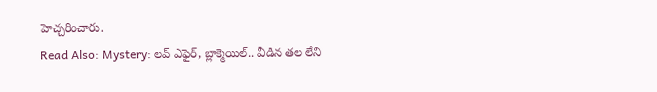హెచ్చరించారు.
Read Also: Mystery: లవ్ ఎఫైర్, బ్లాక్మెయిల్.. వీడిన తల లేని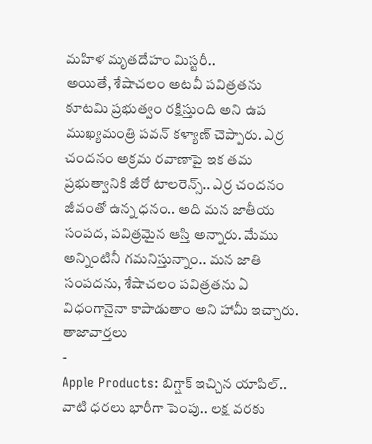మహిళ మృతదేహం మిస్టరీ..
అయితే, శేషాచలం అటవీ పవిత్రతను కూటమి ప్రభుత్వం రక్షిస్తుంది అని ఉప ముఖ్యమంత్రి పవన్ కళ్యాణ్ చెప్పారు. ఎర్ర చందనం అక్రమ రవాణాపై ఇక తమ ప్రభుత్వానికి జీరో టాలరెన్స్.. ఎర్ర చందనం జీవంతో ఉన్న ధనం.. అది మన జాతీయ సంపద, పవిత్రమైన ఆస్తి అన్నారు. మేము అన్నింటినీ గమనిస్తున్నాం.. మన జాతి సంపదను, శేషాచలం పవిత్రతను ఏ విధంగానైనా కాపాడుతాం అని హామీ ఇచ్చారు.
తాజావార్తలు
-
Apple Products: బిగ్షాక్ ఇచ్చిన యాపిల్.. వాటి ధరలు భారీగా పెంపు.. లక్ష వరకు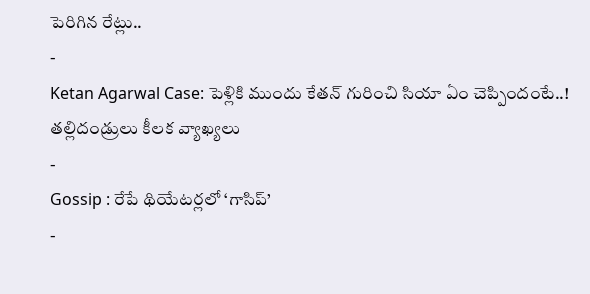పెరిగిన రేట్లు..
-
Ketan Agarwal Case: పెళ్లికి ముందు కేతన్ గురించి సియా ఏం చెప్పిందంటే..! తల్లిదండ్రులు కీలక వ్యాఖ్యలు
-
Gossip : రేపే థియేటర్లలో ‘గాసిప్’
-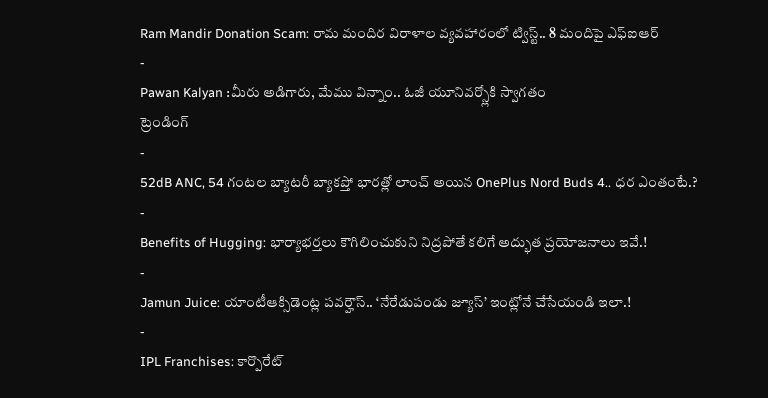Ram Mandir Donation Scam: రామ మందిర విరాళాల వ్యవహారంలో ట్విస్ట్.. 8 మందిపై ఎఫ్ఐఆర్
-
Pawan Kalyan :మీరు అడిగారు, మేము విన్నాం.. ఓజీ యూనివర్స్లోకి స్వాగతం
ట్రెండింగ్
-
52dB ANC, 54 గంటల బ్యాటరీ బ్యాకప్తో భారత్లో లాంచ్ అయిన OnePlus Nord Buds 4.. ధర ఎంతంటే.?
-
Benefits of Hugging: భార్యాభర్తలు కౌగిలించుకుని నిద్రపోతే కలిగే అద్భుత ప్రయోజనాలు ఇవే.!
-
Jamun Juice: యాంటీఆక్సిడెంట్ల పవర్హౌస్.. ‘నేరేడుపండు జ్యూస్’ ఇంట్లోనే చేసేయండి ఇలా.!
-
IPL Franchises: కార్పొరేట్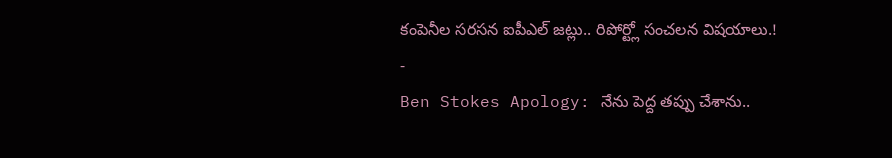కంపెనీల సరసన ఐపీఎల్ జట్లు.. రిపోర్ట్లో సంచలన విషయాలు.!
-
Ben Stokes Apology: నేను పెద్ద తప్పు చేశాను..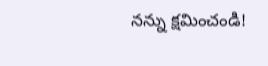నన్ను క్షమించండి!